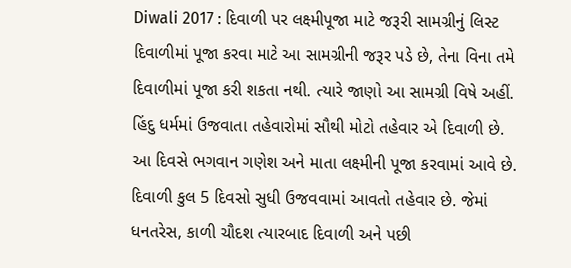Diwali 2017 : દિવાળી પર લક્ષ્મીપૂજા માટે જરૂરી સામગ્રીનું લિસ્ટ
દિવાળીમાં પૂજા કરવા માટે આ સામગ્રીની જરૂર પડે છે, તેના વિના તમે દિવાળીમાં પૂજા કરી શકતા નથી. ત્યારે જાણો આ સામગ્રી વિષે અહીં.
હિંદુ ધર્મમાં ઉજવાતા તહેવારોમાં સૌથી મોટો તહેવાર એ દિવાળી છે. આ દિવસે ભગવાન ગણેશ અને માતા લક્ષ્મીની પૂજા કરવામાં આવે છે. દિવાળી કુલ 5 દિવસો સુધી ઉજવવામાં આવતો તહેવાર છે. જેમાં ધનતરેસ, કાળી ચૌદશ ત્યારબાદ દિવાળી અને પછી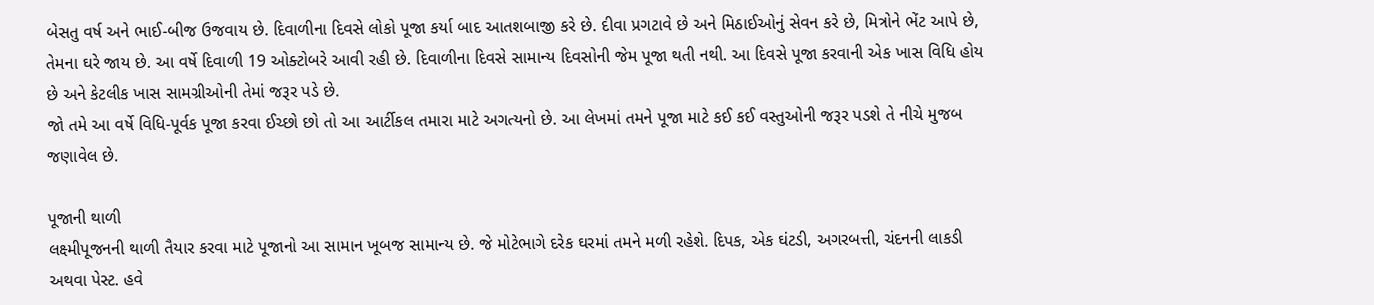બેસતુ વર્ષ અને ભાઈ-બીજ ઉજવાય છે. દિવાળીના દિવસે લોકો પૂજા કર્યા બાદ આતશબાજી કરે છે. દીવા પ્રગટાવે છે અને મિઠાઈઓનું સેવન કરે છે, મિત્રોને ભેંટ આપે છે, તેમના ઘરે જાય છે. આ વર્ષે દિવાળી 19 ઓક્ટોબરે આવી રહી છે. દિવાળીના દિવસે સામાન્ય દિવસોની જેમ પૂજા થતી નથી. આ દિવસે પૂજા કરવાની એક ખાસ વિધિ હોય છે અને કેટલીક ખાસ સામગ્રીઓની તેમાં જરૂર પડે છે.
જો તમે આ વર્ષે વિધિ-પૂર્વક પૂજા કરવા ઈચ્છો છો તો આ આર્ટીકલ તમારા માટે અગત્યનો છે. આ લેખમાં તમને પૂજા માટે કઈ કઈ વસ્તુઓની જરૂર પડશે તે નીચે મુજબ જણાવેલ છે.

પૂજાની થાળી
લક્ષ્મીપૂજનની થાળી તૈયાર કરવા માટે પૂજાનો આ સામાન ખૂબજ સામાન્ય છે. જે મોટેભાગે દરેક ઘરમાં તમને મળી રહેશે. દિપક, એક ઘંટડી, અગરબત્તી, ચંદનની લાકડી અથવા પેસ્ટ. હવે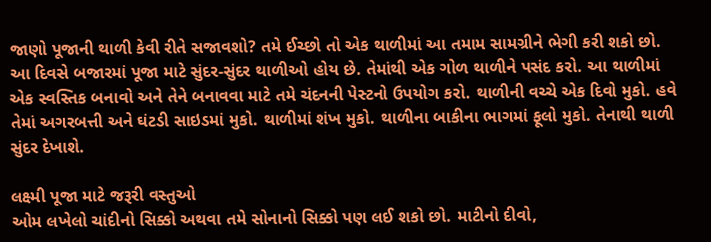જાણો પૂજાની થાળી કેવી રીતે સજાવશો? તમે ઈચ્છો તો એક થાળીમાં આ તમામ સામગ્રીને ભેગી કરી શકો છો. આ દિવસે બજારમાં પૂજા માટે સુંદર-સુંદર થાળીઓ હોય છે. તેમાંથી એક ગોળ થાળીને પસંદ કરો. આ થાળીમાં એક સ્વસ્તિક બનાવો અને તેને બનાવવા માટે તમે ચંદનની પેસ્ટનો ઉપયોગ કરો. થાળીની વચ્ચે એક દિવો મુકો. હવે તેમાં અગરબત્તી અને ઘંટડી સાઇડમાં મુકો. થાળીમાં શંખ મુકો. થાળીના બાકીના ભાગમાં ફૂલો મુકો. તેનાથી થાળી સુંદર દેખાશે.

લક્ષ્મી પૂજા માટે જરૂરી વસ્તુઓ
ઓમ લખેલો ચાંદીનો સિક્કો અથવા તમે સોનાનો સિક્કો પણ લઈ શકો છો. માટીનો દીવો,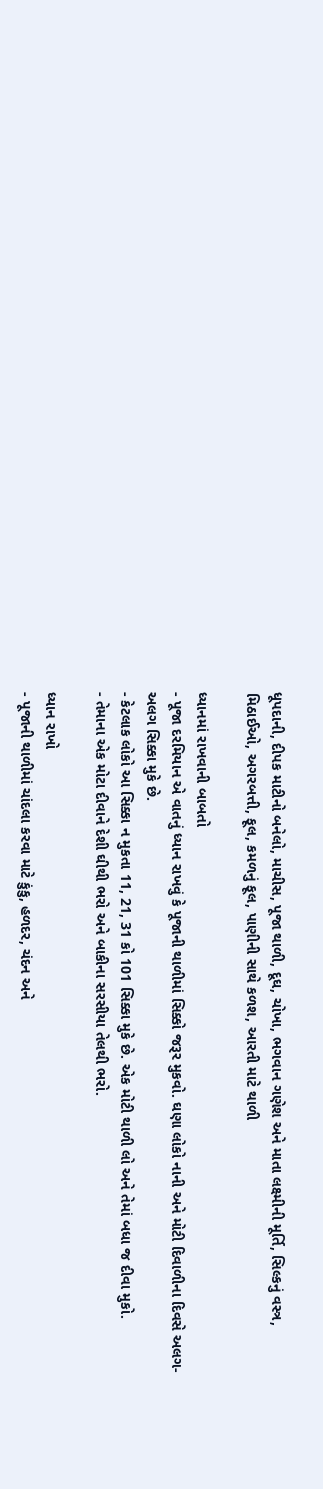ધૂપદાની, દીપક માટીનો બનેલો, માચીસ, પૂજા થાળી, દૂઘ, ચોખા, ભગવાન ગણેશ અને માતા લક્ષ્મીની મૂર્તિ, સિલ્કનું વસ્ત્ર, મિઠાઈઓ, અગરબત્તી, ફૂલ, કમળનું ફૂલ, પાણીની સાથે કળશ, આરતી માટે થાળી

ધ્યાનમાં રાખવાની બાબતો
- પૂજા દરમિયાન એ વાતનું ધ્યાન રાખવું કે પૂજાની થાળીમાં સિક્કો જરૂર મુકવો. ઘણા લોકો નાની અને મોટી દિવાળીના દિવસે અલગ-અલગ સિક્કા મુકે છે.
- કેટલાક લોકો આ સિક્કા ન મુકતા 11, 21, 31 કો 101 સિક્કા મુકે છે. એક મોટી થાળી લો અને તેમાં બધા જ દીવા મુકો.
- તેમાના એક મોટા દીવાને દેશી ઘીથી ભરો અને બાકીના સરસીયા તેલથી ભરો.

ધ્યાન રાખો
- પૂજાની થાળીમાં ચાંદલા કરવા માટે કુંકુ, હળદર, ચંદન અને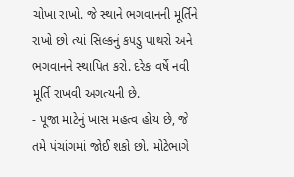ચોખા રાખો. જે સ્થાને ભગવાનની મૂર્તિને રાખો છો ત્યાં સિલ્કનું કપડુ પાથરો અને ભગવાનને સ્થાપિત કરો. દરેક વર્ષે નવી મૂર્તિ રાખવી અગત્યની છે.
- પૂજા માટેનું ખાસ મહત્વ હોય છે, જે તમે પંચાંગમાં જોઈ શકો છો. મોટેભાગે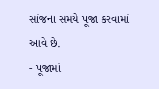સાંજના સમયે પૂજા કરવામાં આવે છે.
- પૂજામાં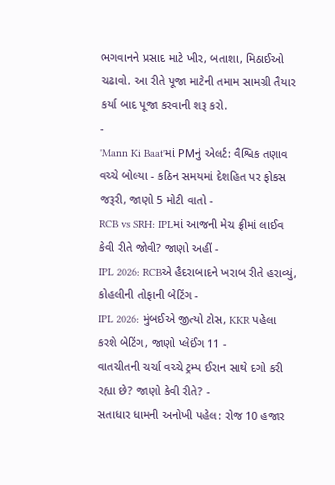ભગવાનને પ્રસાદ માટે ખીર, બતાશા, મિઠાઈઓ ચઢાવો. આ રીતે પૂજા માટેની તમામ સામગ્રી તૈયાર કર્યા બાદ પૂજા કરવાની શરૂ કરો.
-
'Mann Ki Baat'માં PMનું એલર્ટ: વૈશ્વિક તણાવ વચ્ચે બોલ્યા - કઠિન સમયમાં દેશહિત પર ફોકસ જરૂરી, જાણો 5 મોટી વાતો -
RCB vs SRH: IPLમાં આજની મેચ ફ્રીમાં લાઈવ કેવી રીતે જોવી? જાણો અહીં -
IPL 2026: RCBએ હૈદરાબાદને ખરાબ રીતે હરાવ્યું, કોહલીની તોફાની બેટિંગ -
IPL 2026: મુંબઈએ જીત્યો ટોસ, KKR પહેલા કરશે બેટિંગ, જાણો પ્લેઈંગ 11 -
વાતચીતની ચર્ચા વચ્ચે ટ્રમ્પ ઈરાન સાથે દગો કરી રહ્યા છે? જાણો કેવી રીતે? -
સતાધાર ધામની અનોખી પહેલ: રોજ 10 હજાર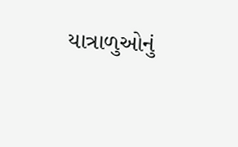યાત્રાળુઓનું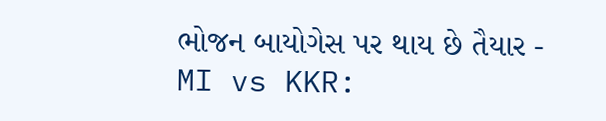ભોજન બાયોગેસ પર થાય છે તૈયાર -
MI vs KKR: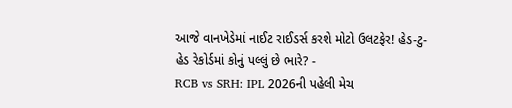આજે વાનખેડેમાં નાઈટ રાઈડર્સ કરશે મોટો ઉલટફેર! હેડ-ટુ-હેડ રેકોર્ડમાં કોનું પલ્લું છે ભારે? -
RCB vs SRH: IPL 2026ની પહેલી મેચ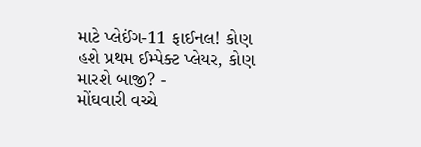માટે પ્લેઈંગ-11 ફાઈનલ! કોણ હશે પ્રથમ ઈમ્પેક્ટ પ્લેયર, કોણ મારશે બાજી? -
મોંઘવારી વચ્ચે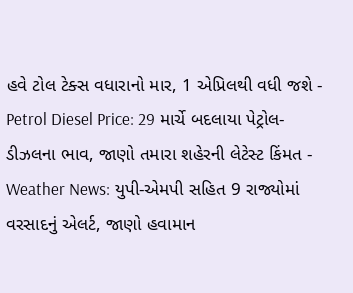હવે ટોલ ટેક્સ વધારાનો માર, 1 એપ્રિલથી વધી જશે -
Petrol Diesel Price: 29 માર્ચે બદલાયા પેટ્રોલ-ડીઝલના ભાવ, જાણો તમારા શહેરની લેટેસ્ટ કિંમત -
Weather News: યુપી-એમપી સહિત 9 રાજ્યોમાં વરસાદનું એલર્ટ, જાણો હવામાન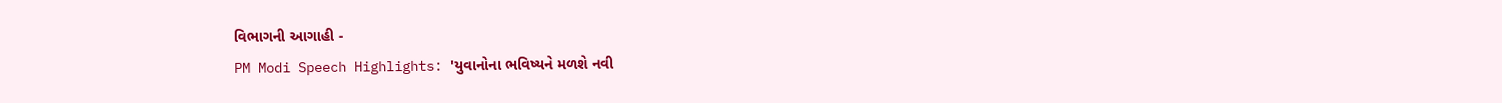વિભાગની આગાહી -
PM Modi Speech Highlights: 'યુવાનોના ભવિષ્યને મળશે નવી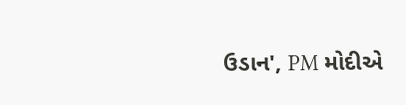ઉડાન', PM મોદીએ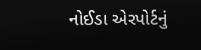નોઈડા એરપોર્ટનું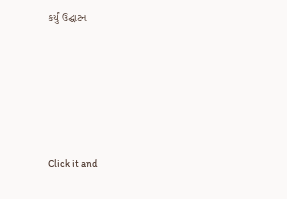કર્યું ઉદ્ઘાટન






Click it and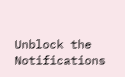Unblock the Notifications